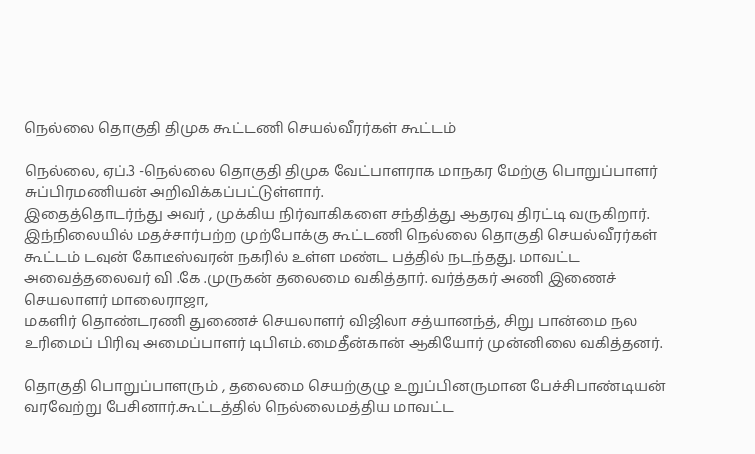நெல்லை தொகுதி திமுக கூட்டணி செயல்வீரர்கள் கூட்டம்

நெல்லை, ஏப்.3 -நெல்லை தொகுதி திமுக வேட்பாளராக மாநகர மேற்கு பொறுப்பாளர் சுப்பிரமணியன் அறிவிக்கப்பட்டுள்ளார்.
இதைத்தொடர்ந்து அவர் , முக்கிய நிர்வாகிகளை சந்தித்து ஆதரவு திரட்டி வருகிறார்.
இந்நிலையில் மதச்சார்பற்ற முற்போக்கு கூட்டணி நெல்லை தொகுதி செயல்வீரர்கள்
கூட்டம் டவுன் கோடீஸ்வரன் நகரில் உள்ள மண்ட பத்தில் நடந்தது. மாவட்ட அவைத்தலைவர் வி .கே .முருகன் தலைமை வகித்தார். வர்த்தகர் அணி இணைச் செயலாளர் மாலைராஜா,
மகளிர் தொண்டரணி துணைச் செயலாளர் விஜிலா சத்யானந்த், சிறு பான்மை நல உரிமைப் பிரிவு அமைப்பாளர் டிபிஎம்.மைதீன்கான் ஆகியோர் முன்னிலை வகித்தனர்.

தொகுதி பொறுப்பாளரும் , தலைமை செயற்குழு உறுப்பினருமான பேச்சிபாண்டியன் வரவேற்று பேசினார்.கூட்டத்தில் நெல்லைமத்திய மாவட்ட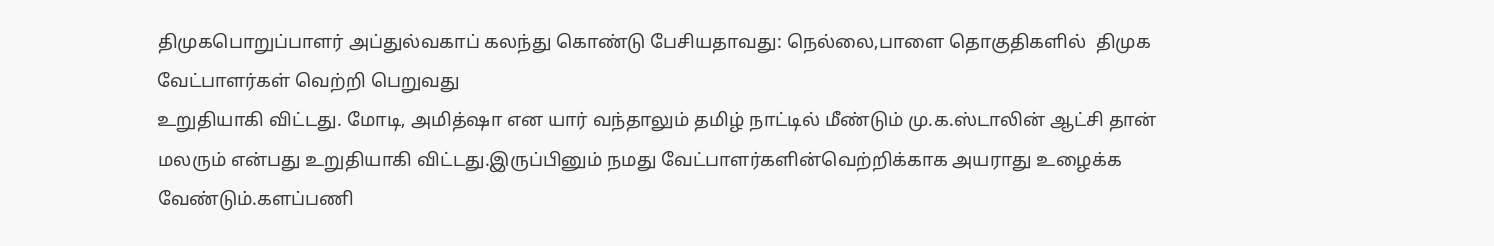திமுகபொறுப்பாளர் அப்துல்வகாப் கலந்து கொண்டு பேசியதாவது: நெல்லை,பாளை தொகுதிகளில்  திமுக வேட்பாளர்கள் வெற்றி பெறுவது
உறுதியாகி விட்டது. மோடி, அமித்ஷா என யார் வந்தாலும் தமிழ் நாட்டில் மீண்டும் மு.க.ஸ்டாலின் ஆட்சி தான் மலரும் என்பது உறுதியாகி விட்டது.இருப்பினும் நமது வேட்பாளர்களின்வெற்றிக்காக அயராது உழைக்க வேண்டும்.களப்பணி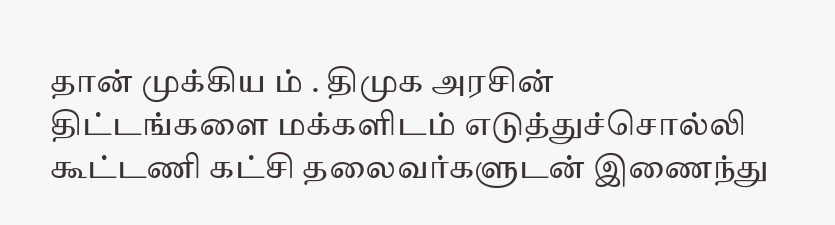தான் முக்கிய ம் . திமுக அரசின் திட்டங்களை மக்களிடம் எடுத்துச்சொல்லி கூட்டணி கட்சி தலைவர்களுடன் இணைந்து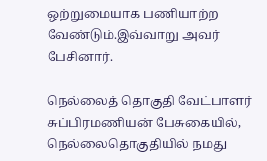ஒற்றுமையாக பணியாற்ற வேண்டும்.இவ்வாறு அவர் பேசினார்.

நெல்லைத் தொகுதி வேட்பாளர் சுப்பிரமணியன் பேசுகையில், நெல்லைதொகுதியில் நமது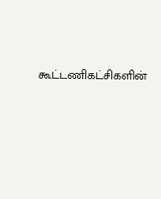கூட்டணிகட்சிகளின்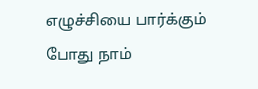எழுச்சியை பார்க்கும் போது நாம்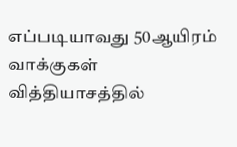எப்படியாவது 50ஆயிரம் வாக்குகள் வித்தியாசத்தில்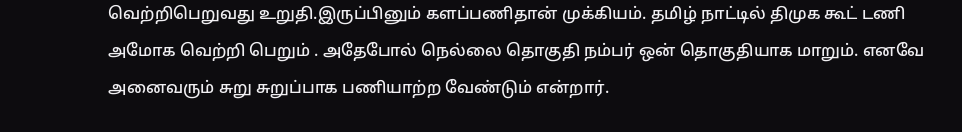வெற்றிபெறுவது உறுதி.இருப்பினும் களப்பணிதான் முக்கியம். தமிழ் நாட்டில் திமுக கூட் டணி அமோக வெற்றி பெறும் . அதேபோல் நெல்லை தொகுதி நம்பர் ஒன் தொகுதியாக மாறும். எனவே அனைவரும் சுறு சுறுப்பாக பணியாற்ற வேண்டும் என்றார்.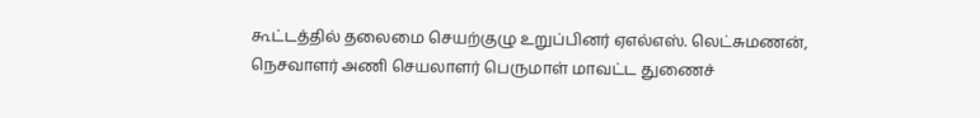கூட்டத்தில் தலைமை செயற்குழு உறுப்பினர் ஏஎல்எஸ். லெட்சுமணன், நெசவாளர் அணி செயலாளர் பெருமாள் மாவட்ட துணைச்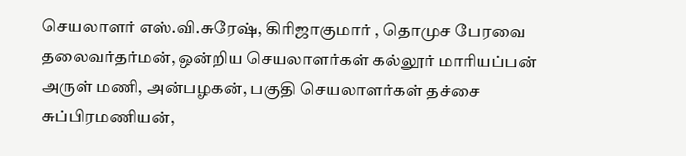செயலாளர் எஸ்.வி.சுரேஷ், கிரிஜாகுமார் , தொமுச பேரவை தலைவர்தர்மன், ஒன்றிய செயலாளர்கள் கல்லூர் மாரியப்பன் அருள் மணி, அன்பழகன், பகுதி செயலாளர்கள் தச்சை சுப்பிரமணியன்,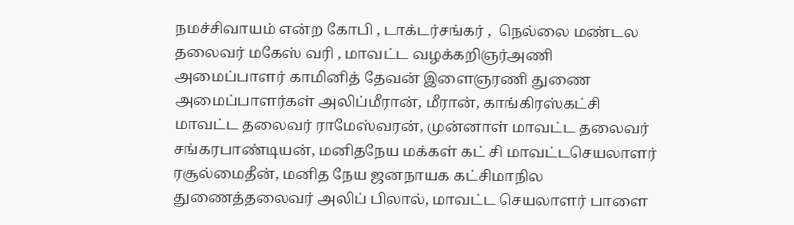நமச்சிவாயம் என்ற கோபி , டாக்டர்சங்கர் ,  நெல்லை மண்டல தலைவர் மகேஸ் வரி , மாவட்ட வழக்கறிஞர்அணி அமைப்பாளர் காமினித் தேவன் இளைஞரணி துணை அமைப்பாளர்கள் அலிப்மீரான், மீரான், காங்கிரஸ்கட்சி மாவட்ட தலைவர் ராமேஸ்வரன், முன்னாள் மாவட்ட தலைவர் சங்கரபாண்டியன், மனிதநேய மக்கள் கட் சி மாவட்டசெயலாளர் ரசூல்மைதீன், மனித நேய ஜனநாயக கட்சிமாநில துணைத்தலைவர் அலிப் பிலால், மாவட்ட செயலாளர் பாளை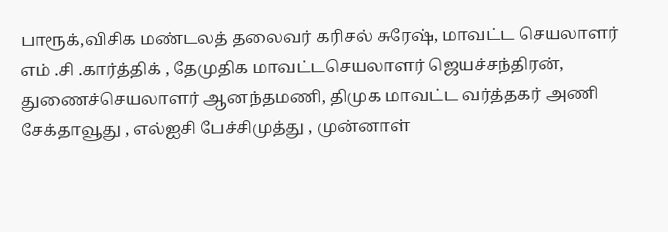பாரூக்,விசிக மண்டலத் தலைவர் கரிசல் சுரேஷ், மாவட்ட செயலாளர் எம் .சி .கார்த்திக் , தேமுதிக மாவட்டசெயலாளர் ஜெயச்சந்திரன், துணைச்செயலாளர் ஆனந்தமணி, திமுக மாவட்ட வர்த்தகர் அணி சேக்தாவூது , எல்ஐசி பேச்சிமுத்து , முன்னாள்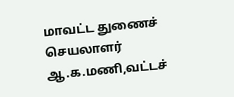மாவட்ட துணைச் செயலாளர் ஆ.க.மணி,வட்டச்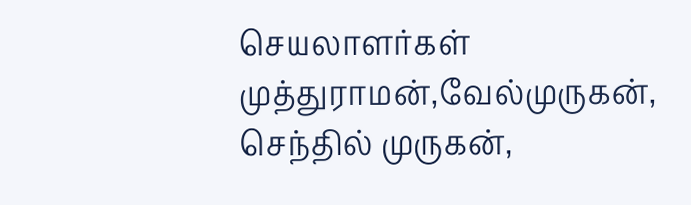செயலாளர்கள் முத்துராமன்,வேல்முருகன், செந்தில் முருகன்,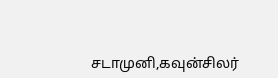சடாமுனி,கவுன்சிலர்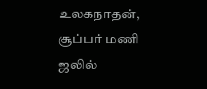உலகநாதன், சூப்பர் மணி ஜலில்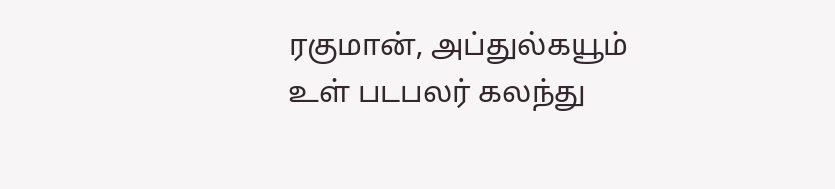ரகுமான், அப்துல்கயூம் உள் படபலர் கலந்து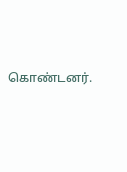கொண்டனர்.